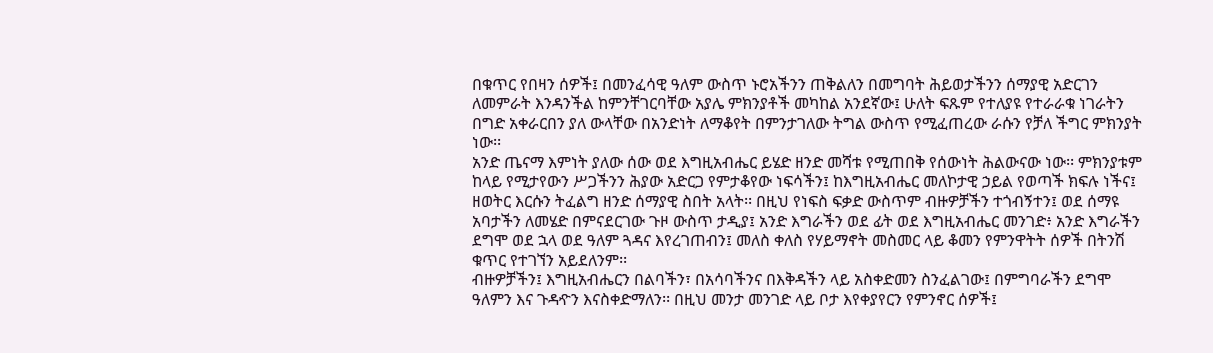በቁጥር የበዛን ሰዎች፤ በመንፈሳዊ ዓለም ውስጥ ኑሮአችንን ጠቅልለን በመግባት ሕይወታችንን ሰማያዊ አድርገን ለመምራት እንዳንችል ከምንቸገርባቸው አያሌ ምክንያቶች መካከል አንደኛው፤ ሁለት ፍጹም የተለያዩ የተራራቁ ነገራትን በግድ አቀራርበን ያለ ውላቸው በአንድነት ለማቆየት በምንታገለው ትግል ውስጥ የሚፈጠረው ራሱን የቻለ ችግር ምክንያት ነው፡፡
አንድ ጤናማ እምነት ያለው ሰው ወደ እግዚአብሔር ይሄድ ዘንድ መሻቱ የሚጠበቅ የሰውነት ሕልውናው ነው፡፡ ምክንያቱም ከላይ የሚታየውን ሥጋችንን ሕያው አድርጋ የምታቆየው ነፍሳችን፤ ከእግዚአብሔር መለኮታዊ ኃይል የወጣች ክፍሉ ነችና፤ ዘወትር እርሱን ትፈልግ ዘንድ ሰማያዊ ስበት አላት፡፡ በዚህ የነፍስ ፍቃድ ውስጥም ብዙዎቻችን ተጎብኝተን፤ ወደ ሰማዩ አባታችን ለመሄድ በምናደርገው ጉዞ ውስጥ ታዲያ፤ አንድ እግራችን ወደ ፊት ወደ እግዚአብሔር መንገድ፥ አንድ እግራችን ደግሞ ወደ ኋላ ወደ ዓለም ጓዳና እየረገጠብን፤ መለስ ቀለስ የሃይማኖት መስመር ላይ ቆመን የምንዋትት ሰዎች በትንሽ ቁጥር የተገኘን አይደለንም፡፡
ብዙዎቻችን፤ እግዚአብሔርን በልባችን፣ በአሳባችንና በእቅዳችን ላይ አስቀድመን ስንፈልገው፤ በምግባራችን ደግሞ ዓለምን እና ጉዳዯን እናስቀድማለን፡፡ በዚህ መንታ መንገድ ላይ ቦታ እየቀያየርን የምንኖር ሰዎች፤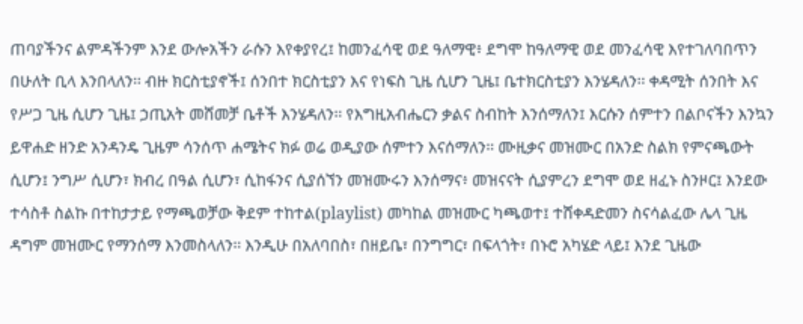ጠባያችንና ልምዳችንም እንደ ውሎአችን ራሱን እየቀያየረ፤ ከመንፈሳዊ ወደ ዓለማዊ፥ ደግሞ ከዓለማዊ ወደ መንፈሳዊ እየተገለባበጥን በሁለት ቢላ እንበላለን፡፡ ብዙ ክርስቲያኖች፤ ሰንበተ ክርስቲያን እና የነፍስ ጊዜ ሲሆን ጊዜ፤ ቤተክርስቲያን እንሄዳለን፡፡ ቀዳሚት ሰንበት እና የሥጋ ጊዜ ሲሆን ጊዜ፤ ኃጢአት መሸመቻ ቤቶች እንሄዳለን፡፡ የእግዚአብሔርን ቃልና ስብከት እንሰማለን፤ እርሱን ሰምተን በልቦናችን እንኳን ይዋሐድ ዘንድ አንዳንዴ ጊዜም ሳንሰጥ ሐሜትና ክፉ ወሬ ወዲያው ሰምተን እናሰማለን፡፡ ሙዚቃና መዝሙር በአንድ ስልክ የምናጫውት ሲሆን፤ ንግሥ ሲሆን፣ ክብረ በዓል ሲሆን፣ ሲከፋንና ሲያሰኘን መዝሙሩን እንሰማና፥ መዝናናት ሲያምረን ደግሞ ወደ ዘፈኑ ስንዞር፤ እንደው ተሳስቶ ስልኩ በተከታታይ የማጫወቻው ቅደም ተከተል(playlist) መካከል መዝሙር ካጫወተ፤ ተሸቀዳድመን ስናሳልፈው ሌላ ጊዜ ዳግም መዝሙር የማንሰማ እንመስላለን፡፡ እንዲሁ በአለባበስ፣ በዘይቤ፣ በንግግር፣ በፍላጎት፣ በኑሮ አካሄድ ላይ፤ እንደ ጊዜው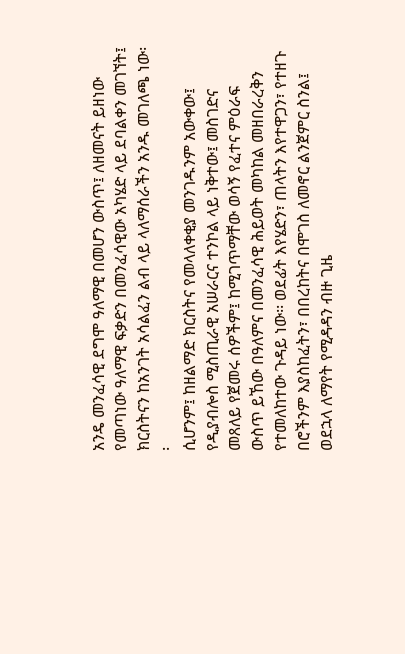አንዴ መንፈሳዊ ደግሞ ዓለማዊ በመሆን ውስጥ፤ ለዘመናት ይዘነው የመጣነው ዓለማዊ ፍቃድን በመንፈሳዊው አካሄድ ላይ ደባልቀን መገኘት፤ ክርስትናን ከአንገት አሳልፈን ልብ ላይ ላለማሰራችን አንዱ መገለጫ ነው፡፡
ሲሆንም፤ ከዘልማድ ክርስትና የመላለቀቂያ መንገዱንም አውቀው፤ የዲያብሎስ ሚስጢራዊ አሠራርና ተንኮል ላይ ነቅተው፤ መስገድና መጸለይ የጀመሩ ሰዎችም፤ ከሚገጥማቸው ወሳኝ የፈተና ምዕራፍ ውስጥ ይኸው በዓለምና በመንፈሳዊ ሕይወት መካከል መዘበራረቅን የተመለከተው ጉዳይ ነው፡፡ ወደፊት እየሄድን፣ ጠላትን እየተዋጋን፣ የተዘጉ በሮችንም እያስከፈትን፣ በበረከትና በሞገስ ለመኖር ልንጀምር ስንል፤ ወደኋላ ለማየት የሚዳዳን ብዙ ጊዜ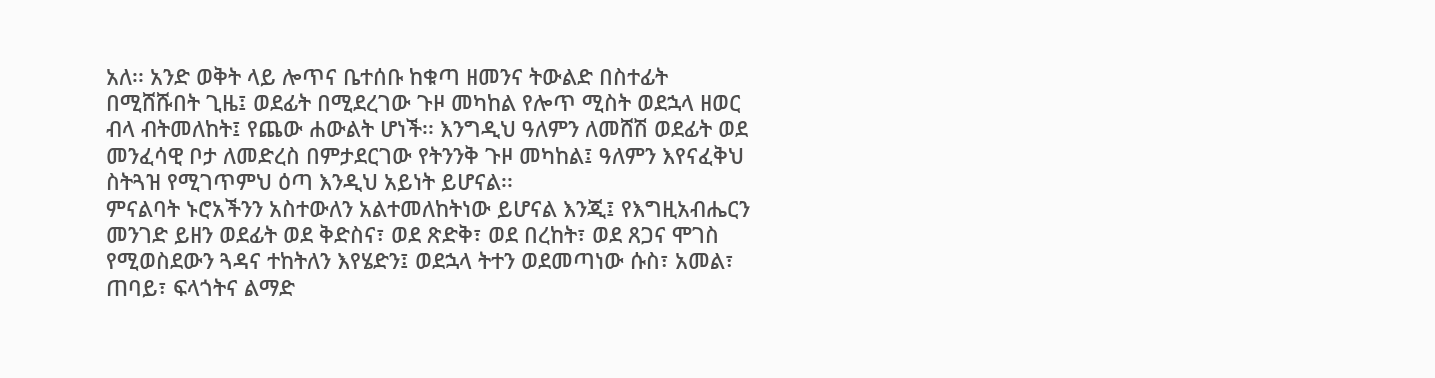አለ፡፡ አንድ ወቅት ላይ ሎጥና ቤተሰቡ ከቁጣ ዘመንና ትውልድ በስተፊት በሚሸሹበት ጊዜ፤ ወደፊት በሚደረገው ጉዞ መካከል የሎጥ ሚስት ወደኋላ ዘወር ብላ ብትመለከት፤ የጨው ሐውልት ሆነች፡፡ እንግዲህ ዓለምን ለመሸሽ ወደፊት ወደ መንፈሳዊ ቦታ ለመድረስ በምታደርገው የትንንቅ ጉዞ መካከል፤ ዓለምን እየናፈቅህ ስትጓዝ የሚገጥምህ ዕጣ እንዲህ አይነት ይሆናል፡፡
ምናልባት ኑሮአችንን አስተውለን አልተመለከትነው ይሆናል እንጂ፤ የእግዚአብሔርን መንገድ ይዘን ወደፊት ወደ ቅድስና፣ ወደ ጽድቅ፣ ወደ በረከት፣ ወደ ጸጋና ሞገስ የሚወስደውን ጓዳና ተከትለን እየሄድን፤ ወደኋላ ትተን ወደመጣነው ሱስ፣ አመል፣ ጠባይ፣ ፍላጎትና ልማድ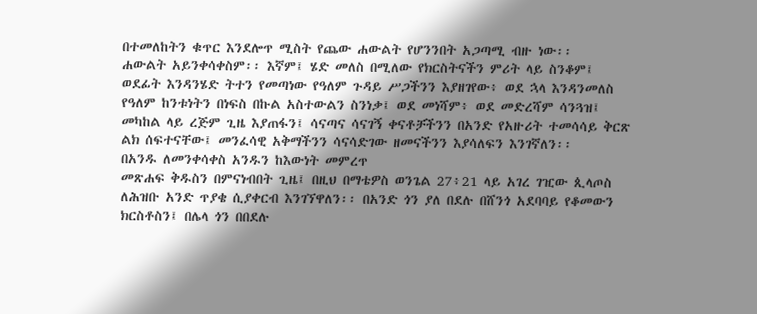በተመለከትን ቁጥር እንደሎጥ ሚስት የጨው ሐውልት የሆንንበት አጋጣሚ ብዙ ነው፡፡
ሐውልት አይንቀሳቀስም፡፡ እኛም፤ ሄድ መለስ በሚለው የክርስትናችን ምሪት ላይ ስንቆም፤ ወደፊት እንዳንሄድ ትተን የመጣነው የዓለም ጉዳይ ሥጋችንን እያዘገየው፥ ወደ ኋላ እንዳንመለስ የዓለም ከንቱነትን በነፍስ በኩል አስተውልን ስንነቃ፤ ወደ መነሻም፥ ወደ መድረሻም ሳንጓዝ፤ መካከል ላይ ረጅም ጊዜ እያጠፋን፤ ሳናጣና ሳናገኝ ቀናቶቻችንን በአንድ የአዙሪት ተመሳሳይ ቅርጽ ልክ ሰፍተናቸው፤ መንፈሳዊ አቅማችንን ሳናሳድገው ዘመናችንን እያሳለፍን እንገኛለን፡፡
በአንዱ ለመንቀሳቀስ አንዱን ከእውነት መምረጥ
መጽሐፍ ቅዱስን በምናነብበት ጊዜ፤ በዚህ በማቴዎስ ወንጌል 27፥21 ላይ አገረ ገዢው ጲላጦስ ለሕዝቡ አንድ ጥያቄ ሲያቀርብ እንገኘዋለን፡፡ በአንድ ጎን ያለ በደሉ በሸንጎ አደባባይ የቆመውን ክርስቶስን፤ በሌላ ጎን በበደሉ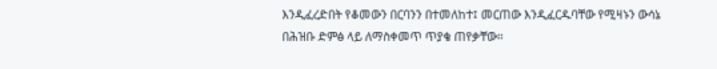እንዲፈረድበት የቆመውን በርባንን በተመለከተ፤ መርጠው እንዲፈርዱባቸው የሚዛኑን ውሳኔ በሕዝቡ ድምፅ ላይ ለማስቀመጥ ጥያቄ ጠየቃቸው፡፡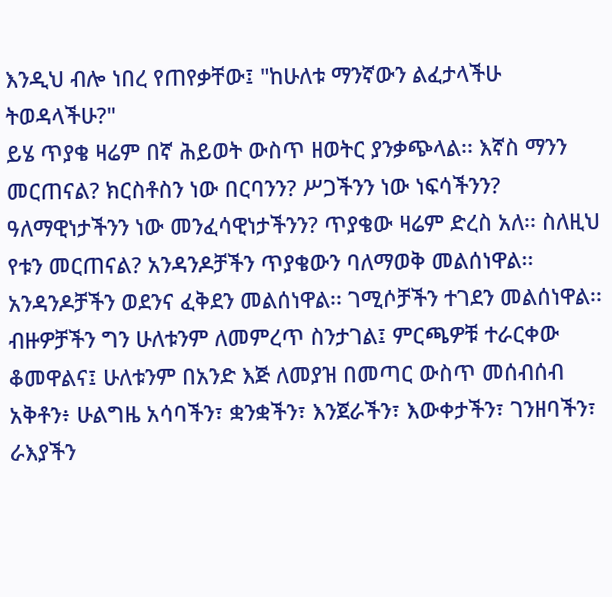እንዲህ ብሎ ነበረ የጠየቃቸው፤ "ከሁለቱ ማንኛውን ልፈታላችሁ ትወዳላችሁ?"
ይሄ ጥያቄ ዛሬም በኛ ሕይወት ውስጥ ዘወትር ያንቃጭላል፡፡ እኛስ ማንን መርጠናል? ክርስቶስን ነው በርባንን? ሥጋችንን ነው ነፍሳችንን? ዓለማዊነታችንን ነው መንፈሳዊነታችንን? ጥያቄው ዛሬም ድረስ አለ፡፡ ስለዚህ የቱን መርጠናል? አንዳንዶቻችን ጥያቄውን ባለማወቅ መልሰነዋል፡፡ አንዳንዶቻችን ወደንና ፈቅደን መልሰነዋል፡፡ ገሚሶቻችን ተገደን መልሰነዋል፡፡ ብዙዎቻችን ግን ሁለቱንም ለመምረጥ ስንታገል፤ ምርጫዎቹ ተራርቀው ቆመዋልና፤ ሁለቱንም በአንድ እጅ ለመያዝ በመጣር ውስጥ መሰብሰብ አቅቶን፥ ሁልግዜ አሳባችን፣ ቋንቋችን፣ እንጀራችን፣ እውቀታችን፣ ገንዘባችን፣ ራእያችን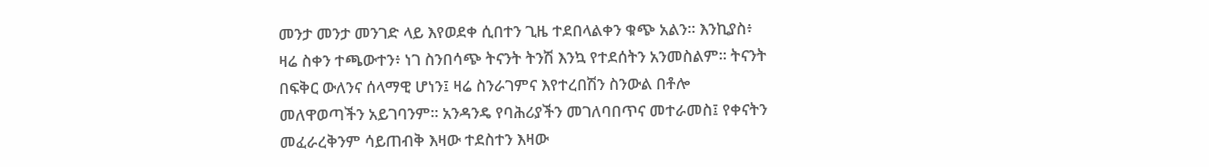መንታ መንታ መንገድ ላይ እየወደቀ ሲበተን ጊዜ ተደበላልቀን ቁጭ አልን፡፡ እንኪያስ፥ ዛሬ ስቀን ተጫውተን፥ ነገ ስንበሳጭ ትናንት ትንሽ እንኳ የተደሰትን አንመስልም፡፡ ትናንት በፍቅር ውለንና ሰላማዊ ሆነን፤ ዛሬ ስንራገምና እየተረበሽን ስንውል በቶሎ መለዋወጣችን አይገባንም፡፡ አንዳንዴ የባሕሪያችን መገለባበጥና መተራመስ፤ የቀናትን መፈራረቅንም ሳይጠብቅ እዛው ተደስተን እዛው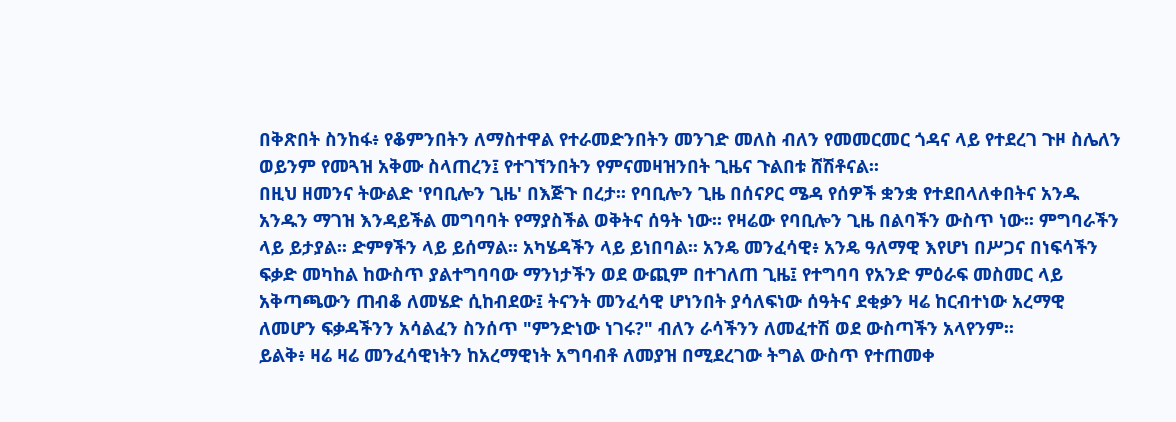በቅጽበት ስንከፋ፥ የቆምንበትን ለማስተዋል የተራመድንበትን መንገድ መለስ ብለን የመመርመር ጎዳና ላይ የተደረገ ጉዞ ስሌለን ወይንም የመጓዝ አቅሙ ስላጠረን፤ የተገኘንበትን የምናመዛዝንበት ጊዜና ጉልበቱ ሸሽቶናል፡፡
በዚህ ዘመንና ትውልድ 'የባቢሎን ጊዜ' በእጅጉ በረታ፡፡ የባቢሎን ጊዜ በሰናዖር ሜዳ የሰዎች ቋንቋ የተደበላለቀበትና አንዱ አንዱን ማገዝ እንዳይችል መግባባት የማያስችል ወቅትና ሰዓት ነው፡፡ የዛሬው የባቢሎን ጊዜ በልባችን ውስጥ ነው፡፡ ምግባራችን ላይ ይታያል፡፡ ድምፃችን ላይ ይሰማል፡፡ አካሄዳችን ላይ ይነበባል፡፡ አንዴ መንፈሳዊ፥ አንዴ ዓለማዊ እየሆነ በሥጋና በነፍሳችን ፍቃድ መካከል ከውስጥ ያልተግባባው ማንነታችን ወደ ውጪም በተገለጠ ጊዜ፤ የተግባባ የአንድ ምዕራፍ መስመር ላይ አቅጣጫውን ጠብቆ ለመሄድ ሲከብደው፤ ትናንት መንፈሳዊ ሆነንበት ያሳለፍነው ሰዓትና ደቂቃን ዛሬ ከርብተነው አረማዊ ለመሆን ፍቃዳችንን አሳልፈን ስንሰጥ "ምንድነው ነገሩ?" ብለን ራሳችንን ለመፈተሽ ወደ ውስጣችን አላየንም፡፡
ይልቅ፥ ዛሬ ዛሬ መንፈሳዊነትን ከአረማዊነት አግባብቶ ለመያዝ በሚደረገው ትግል ውስጥ የተጠመቀ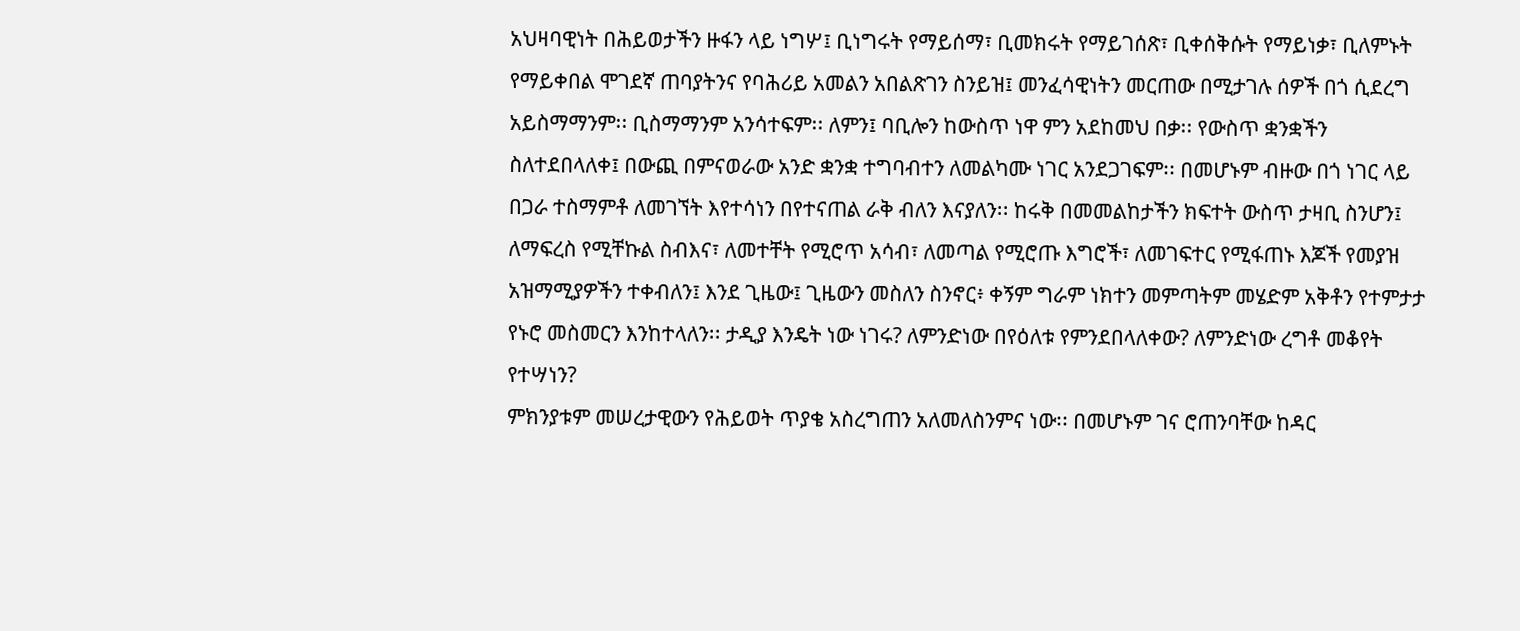አህዛባዊነት በሕይወታችን ዙፋን ላይ ነግሦ፤ ቢነግሩት የማይሰማ፣ ቢመክሩት የማይገሰጽ፣ ቢቀሰቅሱት የማይነቃ፣ ቢለምኑት የማይቀበል ሞገደኛ ጠባያትንና የባሕሪይ አመልን አበልጽገን ስንይዝ፤ መንፈሳዊነትን መርጠው በሚታገሉ ሰዎች በጎ ሲደረግ አይስማማንም፡፡ ቢስማማንም አንሳተፍም፡፡ ለምን፤ ባቢሎን ከውስጥ ነዋ ምን አደከመህ በቃ፡፡ የውስጥ ቋንቋችን ስለተደበላለቀ፤ በውጪ በምናወራው አንድ ቋንቋ ተግባብተን ለመልካሙ ነገር አንደጋገፍም፡፡ በመሆኑም ብዙው በጎ ነገር ላይ በጋራ ተስማምቶ ለመገኘት እየተሳነን በየተናጠል ራቅ ብለን እናያለን፡፡ ከሩቅ በመመልከታችን ክፍተት ውስጥ ታዛቢ ስንሆን፤ ለማፍረስ የሚቸኩል ስብእና፣ ለመተቸት የሚሮጥ አሳብ፣ ለመጣል የሚሮጡ እግሮች፣ ለመገፍተር የሚፋጠኑ እጆች የመያዝ አዝማሚያዎችን ተቀብለን፤ እንደ ጊዜው፤ ጊዜውን መስለን ስንኖር፥ ቀኝም ግራም ነክተን መምጣትም መሄድም አቅቶን የተምታታ የኑሮ መስመርን እንከተላለን፡፡ ታዲያ እንዴት ነው ነገሩ? ለምንድነው በየዕለቱ የምንደበላለቀው? ለምንድነው ረግቶ መቆየት የተሣነን?
ምክንያቱም መሠረታዊውን የሕይወት ጥያቄ አስረግጠን አለመለስንምና ነው፡፡ በመሆኑም ገና ሮጠንባቸው ከዳር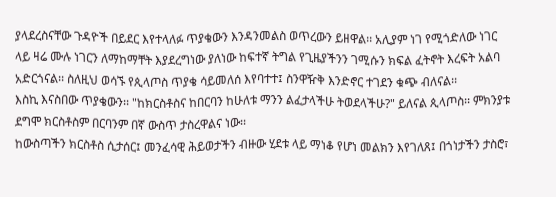ያላደረስናቸው ጉዳዮች በይደር እየተላለፉ ጥያቄውን እንዳንመልስ ወጥረውን ይዘዋል፡፡ አሊያም ነገ የሚጎድለው ነገር ላይ ዛሬ ሙሉ ነገርን ለማከማቸት እያደረግነው ያለነው ከፍተኛ ትግል የጊዜያችንን ገሚሱን ክፍል ፈትኖት እረፍት አልባ አድርጎናል፡፡ ስለዚህ ወሳኙ የጲላጦስ ጥያቄ ሳይመለሰ እየባተተ፤ ስንዋዥቅ እንድኖር ተገደን ቁጭ ብለናል፡፡
እስኪ እናስበው ጥያቄውን፡፡ "ከክርስቶስና ከበርባን ከሁለቱ ማንን ልፈታላችሁ ትወደላችሁ?" ይለናል ጲላጦስ፡፡ ምክንያቱ ደግሞ ክርስቶስም በርባንም በኛ ውስጥ ታስረዋልና ነው፡፡
ከውስጣችን ክርስቶስ ሲታሰር፤ መንፈሳዊ ሕይወታችን ብዙው ሂደቱ ላይ ማነቆ የሆነ መልክን እየገለጸ፤ በጎነታችን ታስሮ፣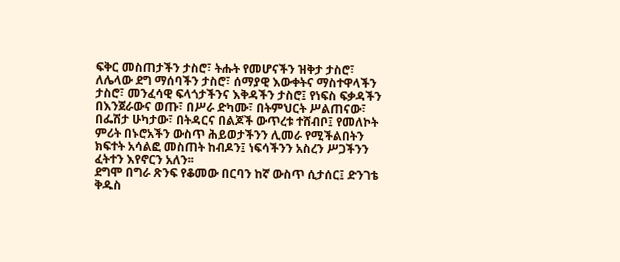ፍቅር መስጠታችን ታስሮ፣ ትሑት የመሆናችን ዝቅታ ታስሮ፣ ለሌላው ደግ ማሰባችን ታስሮ፣ ሰማያዊ እውቀትና ማስተዋላችን ታስሮ፣ መንፈሳዊ ፍላጎታችንና እቅዳችን ታስሮ፤ የነፍስ ፍቃዳችን በእንጀራውና ወጡ፣ በሥራ ድካሙ፣ በትምህርት ሥልጠናው፣ በፌሽታ ሁካታው፣ በትዳርና በልጆች ውጥረቱ ተሸብቦ፤ የመለኮት ምሪት በኑሮአችን ውስጥ ሕይወታችንን ሊመራ የሚችልበትን ክፍተት አሳልፎ መስጠት ከብዶን፤ ነፍሳችንን አስረን ሥጋችንን ፈትተን እየኖርን አለን፡፡
ደግሞ በግራ ጽንፍ የቆመው በርባን ከኛ ውስጥ ሲታሰር፤ ድንገቴ ቅዱስ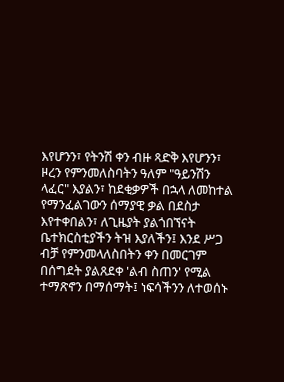እየሆንን፣ የትንሽ ቀን ብዙ ጻድቅ እየሆንን፣ ዞረን የምንመለስባትን ዓለም "ዓይንሽን ላፈር" እያልን፣ ከደቂቃዎች በኋላ ለመከተል የማንፈልገውን ሰማያዊ ቃል በደስታ እየተቀበልን፣ ለጊዜያት ያልጎበኘናት ቤተክርስቲያችን ትዝ እያለችን፤ እንደ ሥጋ ብቻ የምንመላለስበትን ቀን በመርገም በሰግደት ያልጸደቀ 'ልብ ስጠን' የሚል ተማጽኖን በማሰማት፤ ነፍሳችንን ለተወሰኑ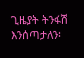ጊዜያት ትንፋሽ እንሰጣታለን፡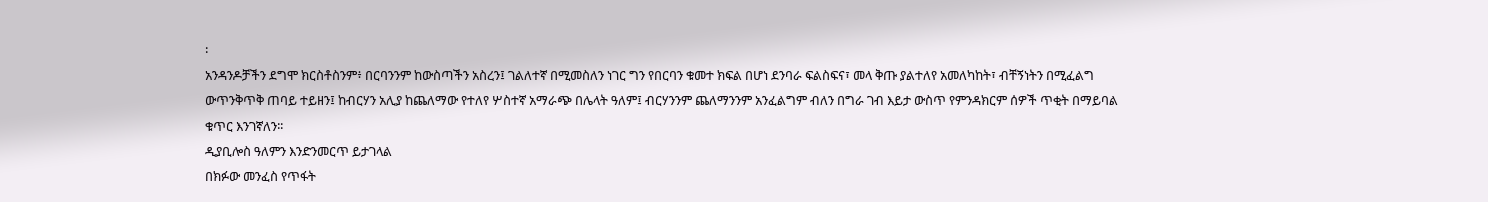፡
አንዳንዶቻችን ደግሞ ክርስቶስንም፥ በርባንንም ከውስጣችን አስረን፤ ገልለተኛ በሚመስለን ነገር ግን የበርባን ቁመተ ክፍል በሆነ ደንባራ ፍልስፍና፣ መላ ቅጡ ያልተለየ አመለካከት፣ ብቸኝነትን በሚፈልግ ውጥንቅጥቅ ጠባይ ተይዘን፤ ከብርሃን አሊያ ከጨለማው የተለየ ሦስተኛ አማራጭ በሌላት ዓለም፤ ብርሃንንም ጨለማንንም አንፈልግም ብለን በግራ ገብ እይታ ውስጥ የምንዳክርም ሰዎች ጥቂት በማይባል ቁጥር እንገኛለን፡፡
ዲያቢሎስ ዓለምን እንድንመርጥ ይታገላል
በክፉው መንፈስ የጥፋት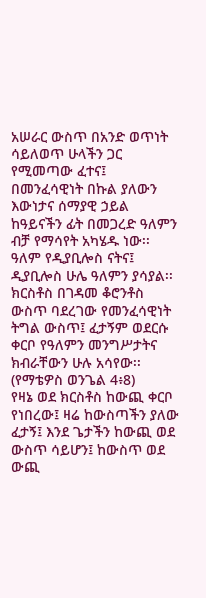አሠራር ውስጥ በአንድ ወጥነት ሳይለወጥ ሁላችን ጋር የሚመጣው ፈተና፤ በመንፈሳዊነት በኩል ያለውን እውነታና ሰማያዊ ኃይል ከዓይናችን ፊት በመጋረድ ዓለምን ብቻ የማሳየት አካሄዱ ነው፡፡
ዓለም የዲያቢሎስ ናትና፤ ዲያቢሎስ ሁሌ ዓለምን ያሳያል፡፡ ክርስቶስ በገዳመ ቆሮንቶስ ውስጥ ባደረገው የመንፈሳዊነት ትግል ውስጥ፤ ፈታኝም ወደርሱ ቀርቦ የዓለምን መንግሥታትና ክብራቸውን ሁሉ አሳየው፡፡ (የማቴዎስ ወንጌል 4፥8)
የዛኔ ወደ ክርስቶስ ከውጪ ቀርቦ የነበረው፤ ዛሬ ከውስጣችን ያለው ፈታኝ፤ እንደ ጌታችን ከውጪ ወደ ውስጥ ሳይሆን፤ ከውስጥ ወደ ውጪ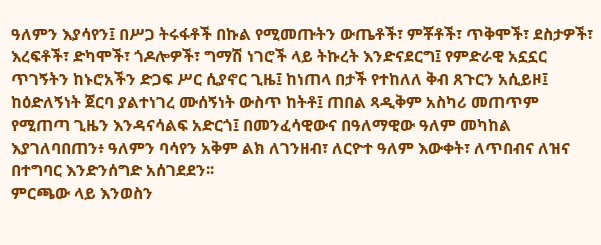ዓለምን እያሳየን፤ በሥጋ ትሩፋቶች በኩል የሚመጡትን ውጤቶች፣ ምቾቶች፣ ጥቅሞች፣ ደስታዎች፣ እረፍቶች፣ ድካሞች፣ ጎዶሎዎች፣ ግማሽ ነገሮች ላይ ትኩረት እንድናደርግ፤ የምድራዊ አኗኗር ጥገኝትን ከኑሮአችን ድጋፍ ሥር ሲያኖር ጊዜ፤ ከነጠላ በታች የተከለለ ቅብ ጸጉርን አሲይዞ፤ ከዕድለኝነት ጀርባ ያልተነገረ ሙሰኝነት ውስጥ ከትቶ፤ ጠበል ጻዲቅም አስካሪ መጠጥም የሚጠጣ ጊዜን እንዳናሳልፍ አድርጎ፤ በመንፈሳዊውና በዓለማዊው ዓለም መካከል እያገለባበጠን፥ ዓለምን ባሳየን አቅም ልክ ለገንዘብ፣ ለርዮተ ዓለም እውቀት፣ ለጥበብና ለዝና በተግባር እንድንሰግድ አሰገደደን፡፡
ምርጫው ላይ እንወስን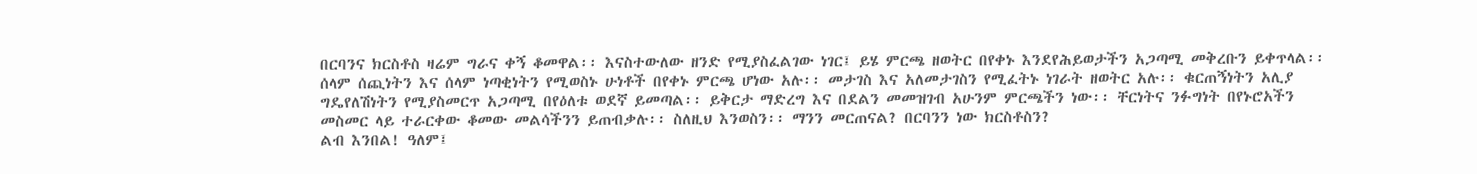በርባንና ክርስቶስ ዛሬም ግራና ቀኝ ቆመዋል፡፡ እናስተውለው ዘንድ የሚያስፈልገው ነገር፤ ይሄ ምርጫ ዘወትር በየቀኑ እንደየሕይወታችን አጋጣሚ መቅረቡን ይቀጥላል፡፡ ሰላም ሰጪነትን እና ሰላም ነጣቂነትን የሚወስኑ ሁነቶች በየቀኑ ምርጫ ሆነው አሉ፡፡ መታገስ እና አለመታገስን የሚፈትኑ ነገራት ዘወትር አሉ፡፡ ቁርጠኝነትን አሊያ ግዴየለሽነትን የሚያስመርጥ አጋጣሚ በየዕለቱ ወደኛ ይመጣል፡፡ ይቅርታ ማድረግ እና በደልን መመዝገብ አሁንም ምርጫችን ነው፡፡ ቸርነትና ንፉግነት በየኑሮአችን መስመር ላይ ተራርቀው ቆመው መልሳችንን ይጠብቃሉ፡፡ ስለዚህ እንወስን፡፡ ማንን መርጠናል? በርባንን ነው ክርስቶስን?
ልብ እንበል! ዓለም፤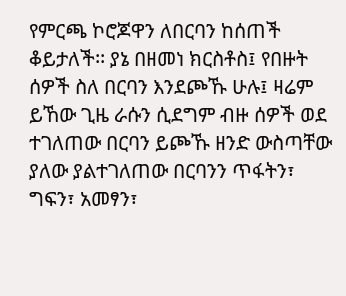የምርጫ ኮሮጆዋን ለበርባን ከሰጠች ቆይታለች፡፡ ያኔ በዘመነ ክርስቶስ፤ የበዙት ሰዎች ስለ በርባን እንደጮኹ ሁሉ፤ ዛሬም ይኸው ጊዜ ራሱን ሲደግም ብዙ ሰዎች ወደ ተገለጠው በርባን ይጮኹ ዘንድ ውስጣቸው ያለው ያልተገለጠው በርባንን ጥፋትን፣ ግፍን፣ አመፃን፣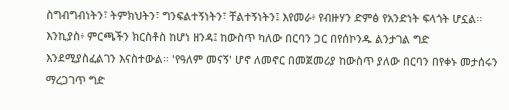ስግብግብነትን፣ ትምክህትን፣ ግንፍልተኝነትን፣ ቸልተኝነትን፤ እየመራ፥ የብዙሃን ድምፅ የአንድነት ፍላጎት ሆኗል፡፡ እንኪያስ፥ ምርጫችን ክርስቶስ ከሆነ ዘንዳ፤ ከውስጥ ካለው በርባን ጋር በየሰኮንዱ ልንታገል ግድ እንደሚያስፈልገን እናስተውል፡፡ 'የዓለም መናኝ' ሆኖ ለመኖር በመጀመሪያ ከውስጥ ያለው በርባን በየቀኑ መታሰሩን ማረጋገጥ ግድ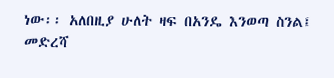ነው፡፡ አለበዚያ ሁለት ዛፍ በአንዴ እንወጣ ስንል፤ መድረሻ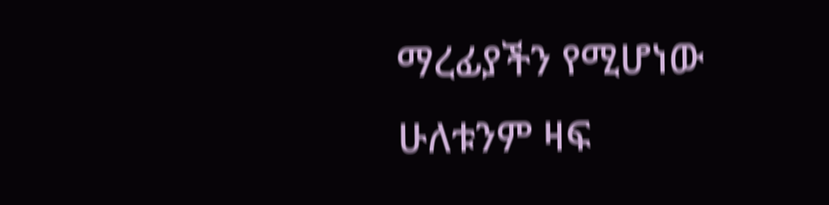ማረፊያችን የሚሆነው ሁለቱንም ዛፍ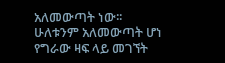አለመውጣት ነው፡፡ ሁለቱንም አለመውጣት ሆነ የግራው ዛፍ ላይ መገኘት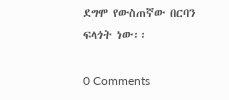ደግሞ የውስጠኛው በርባን ፍላጎት ነው፡፡

0 Comments